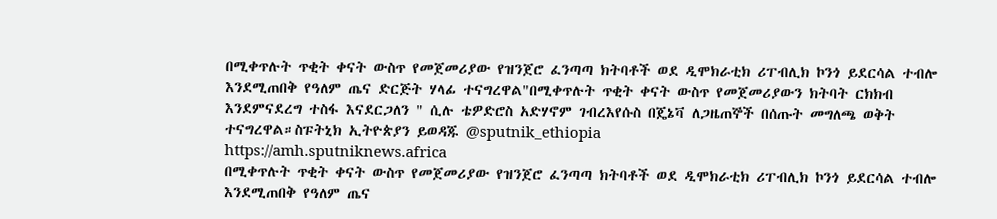በሚቀጥሉት ጥቂት ቀናት ውስጥ የመጀመሪያው የዝንጀሮ ፈንጣጣ ክትባቶች ወደ ዲሞክራቲክ ሪፐብሊክ ኮንጎ ይደርሳል ተብሎ እንደሚጠበቅ የዓለም ጤና ድርጅት ሃላፊ ተናግረዋል"በሚቀጥሉት ጥቂት ቀናት ውስጥ የመጀመሪያውን ክትባት ርክክብ እንደምናደረግ ተስፋ እናደርጋለን " ሲሉ ቴዎድሮስ አድሃኖም ገብረእየሱስ በጄኔቫ ለጋዜጠኞች በሰጡት መግለጫ ወቅት ተናግረዋል።ስፑትኒክ ኢትዮጵያን ይወዳጁ @sputnik_ethiopia
https://amh.sputniknews.africa
በሚቀጥሉት ጥቂት ቀናት ውስጥ የመጀመሪያው የዝንጀሮ ፈንጣጣ ክትባቶች ወደ ዲሞክራቲክ ሪፐብሊክ ኮንጎ ይደርሳል ተብሎ እንደሚጠበቅ የዓለም ጤና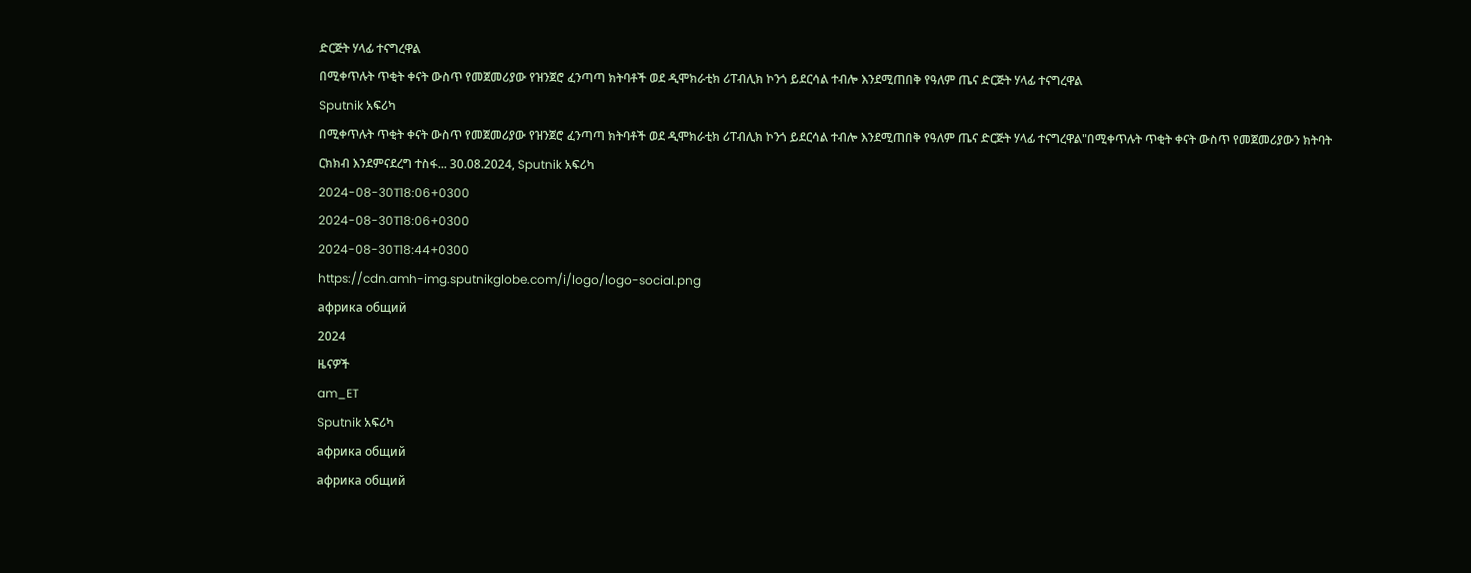ድርጅት ሃላፊ ተናግረዋል
በሚቀጥሉት ጥቂት ቀናት ውስጥ የመጀመሪያው የዝንጀሮ ፈንጣጣ ክትባቶች ወደ ዲሞክራቲክ ሪፐብሊክ ኮንጎ ይደርሳል ተብሎ እንደሚጠበቅ የዓለም ጤና ድርጅት ሃላፊ ተናግረዋል
Sputnik አፍሪካ
በሚቀጥሉት ጥቂት ቀናት ውስጥ የመጀመሪያው የዝንጀሮ ፈንጣጣ ክትባቶች ወደ ዲሞክራቲክ ሪፐብሊክ ኮንጎ ይደርሳል ተብሎ እንደሚጠበቅ የዓለም ጤና ድርጅት ሃላፊ ተናግረዋል"በሚቀጥሉት ጥቂት ቀናት ውስጥ የመጀመሪያውን ክትባት ርክክብ እንደምናደረግ ተስፋ... 30.08.2024, Sputnik አፍሪካ
2024-08-30T18:06+0300
2024-08-30T18:06+0300
2024-08-30T18:44+0300
https://cdn.amh-img.sputnikglobe.com/i/logo/logo-social.png
африка общий
2024
ዜናዎች
am_ET
Sputnik አፍሪካ
африка общий
африка общий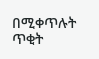በሚቀጥሉት ጥቂት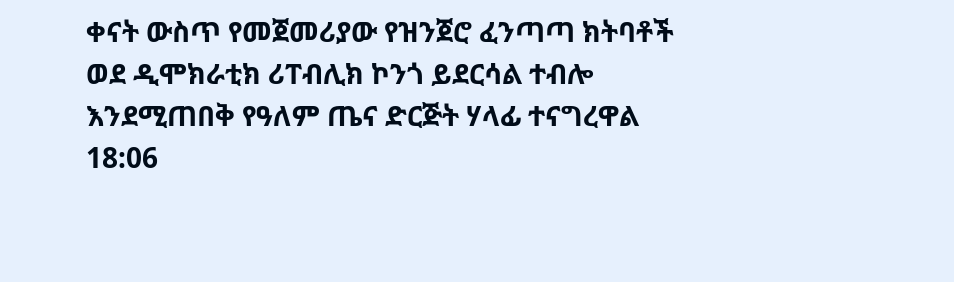ቀናት ውስጥ የመጀመሪያው የዝንጀሮ ፈንጣጣ ክትባቶች ወደ ዲሞክራቲክ ሪፐብሊክ ኮንጎ ይደርሳል ተብሎ እንደሚጠበቅ የዓለም ጤና ድርጅት ሃላፊ ተናግረዋል
18:06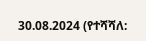30.08.2024 (የተሻሻለ: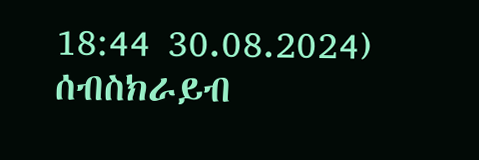18:44 30.08.2024)
ሰብስክራይብ